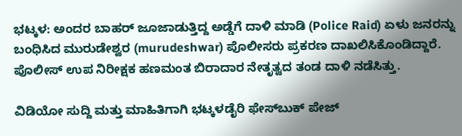ಭಟ್ಕಳ: ಅಂದರ ಬಾಹರ್ ಜೂಜಾಡುತ್ತಿದ್ದ ಅಡ್ಡೆಗೆ ದಾಳಿ ಮಾಡಿ (Police Raid) ಏಳು ಜನರನ್ನು ಬಂಧಿಸಿದ ಮುರುಡೇಶ್ವರ (murudeshwar) ಪೊಲೀಸರು ಪ್ರಕರಣ ದಾಖಲಿಸಿಕೊಂಡಿದ್ದಾರೆ. ಪೊಲೀಸ್‌ ಉಪ ನಿರೀಕ್ಷಕ ಹಣಮಂತ ಬಿರಾದಾರ ನೇತೃತ್ವದ ತಂಡ ದಾಳಿ ನಡೆಸಿತ್ತು.

ವಿಡಿಯೋ ಸುದ್ದಿ ಮತ್ತು ಮಾಹಿತಿಗಾಗಿ ಭಟ್ಕಳಡೈರಿ ಫೇಸ್‌ಬುಕ್‌ ಪೇಜ್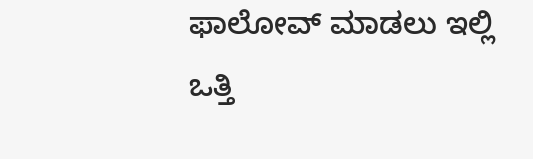ಫಾಲೋವ್ ಮಾಡಲು ಇಲ್ಲಿ ಒತ್ತಿ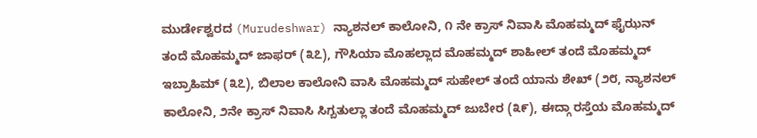ಮುರ್ಡೇಶ್ವರದ (Murudeshwar) ನ್ಯಾಶನಲ್ ಕಾಲೋನಿ, ೧ ನೇ ಕ್ರಾಸ್ ನಿವಾಸಿ ಮೊಹಮ್ಮದ್ ಫೈಝನ್ ತಂದೆ ಮೊಹಮ್ಮದ್ ಜಾಫರ್ (೩೭), ಗೌಸಿಯಾ ಮೊಹಲ್ಲಾದ ಮೊಹಮ್ಮದ್ ಶಾಹೀಲ್ ತಂದೆ ಮೊಹಮ್ಮದ್ ಇಬ್ರಾಹಿಮ್ (೩೭), ಬಿಲಾಲ ಕಾಲೋನಿ ವಾಸಿ ಮೊಹಮ್ಮದ್ ಸುಹೇಲ್ ತಂದೆ ಯಾನು ಶೇಖ್ (೨೮, ನ್ಯಾಶನಲ್ ಕಾಲೋನಿ, ೨ನೇ ಕ್ರಾಸ್ ನಿವಾಸಿ ಸಿಗ್ಬತುಲ್ಲಾ ತಂದೆ ಮೊಹಮ್ಮದ್ ಜುಬೇರ (೩೯), ಈದ್ಗಾ ರಸ್ತೆಯ ಮೊಹಮ್ಮದ್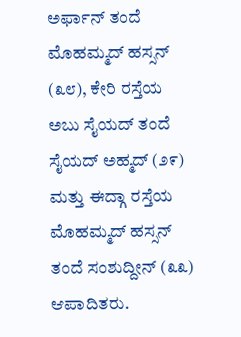ಅರ್ಫಾನ್ ತಂದೆ ಮೊಹಮ್ಮದ್ ಹಸ್ಸನ್ (೩೮), ಕೇರಿ ರಸ್ತೆಯ ಅಬು ಸೈಯದ್ ತಂದೆ ಸೈಯದ್ ಅಹ್ಮದ್ (೨೯) ಮತ್ತು ಈದ್ಗಾ ರಸ್ತೆಯ ಮೊಹಮ್ಮದ್ ಹಸ್ಸನ್ ತಂದೆ ಸಂಶುದ್ದೀನ್ (೩೩) ಆಪಾದಿತರು.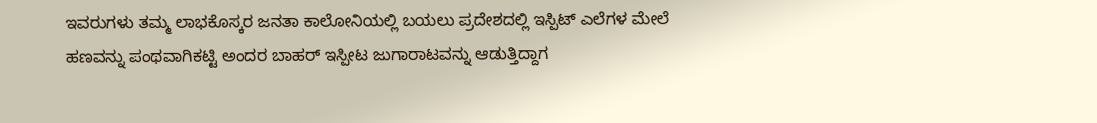ಇವರುಗಳು ತಮ್ಮ ಲಾಭಕೊಸ್ಕರ ಜನತಾ ಕಾಲೋನಿಯಲ್ಲಿ ಬಯಲು ಪ್ರದೇಶದಲ್ಲಿ ಇಸ್ಪಿಟ್ ಎಲೆಗಳ ಮೇಲೆ ಹಣವನ್ನು ಪಂಥವಾಗಿಕಟ್ಟಿ ಅಂದರ ಬಾಹರ್ ಇಸ್ಪೀಟ ಜುಗಾರಾಟವನ್ನು ಆಡುತ್ತಿದ್ದಾಗ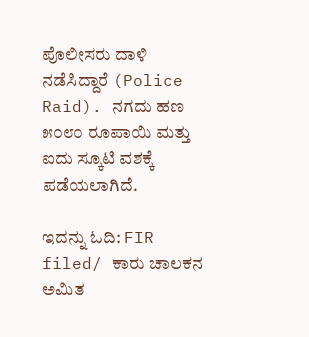ಪೊಲೀಸರು ದಾಳಿ ನಡೆಸಿದ್ದಾರೆ (Police Raid). ನಗದು ಹಣ ೫೦೮೦ ರೂಪಾಯಿ ಮತ್ತು ಐದು ಸ್ಕೂಟಿ ವಶಕ್ಕೆ ಪಡೆಯಲಾಗಿದೆ.

ಇದನ್ನು ಓದಿ: FIR filed/ ಕಾರು ಚಾಲಕನ ಅಮಿತ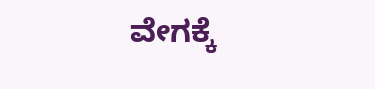ವೇಗಕ್ಕೆ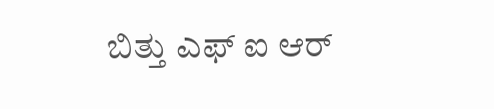ಬಿತ್ತು ಎಫ್ ಐ ಆರ್